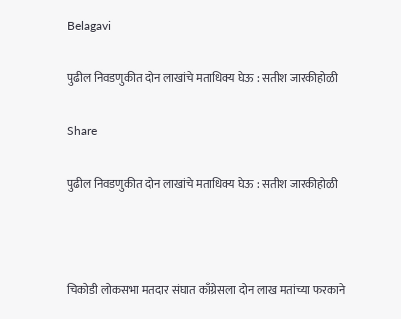Belagavi

पुढील निवडणुकीत दोन लाखांचे मताधिक्य घेऊ : सतीश जारकीहोळी

Share

पुढील निवडणुकीत दोन लाखांचे मताधिक्य घेऊ : सतीश जारकीहोळी



चिकोडी लोकसभा मतदार संघात काँग्रेसला दोन लाख मतांच्या फरकाने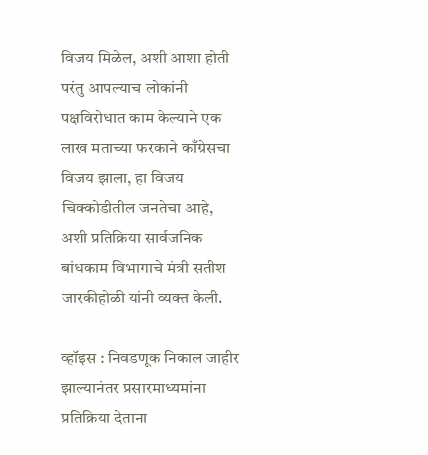विजय मिळेल, अशी आशा होती परंतु आपल्याच लोकांनी पक्षविरोधात काम केल्याने एक लाख मताच्या फरकाने काँग्रेसचा विजय झाला, हा विजय चिक्कोडीतील जनतेचा आहे, अशी प्रतिक्रिया सार्वजनिक बांधकाम विभागाचे मंत्री सतीश जारकीहोळी यांनी व्यक्त केली.

व्हॉइस : निवडणूक निकाल जाहीर झाल्यानंतर प्रसारमाध्यमांना प्रतिक्रिया देताना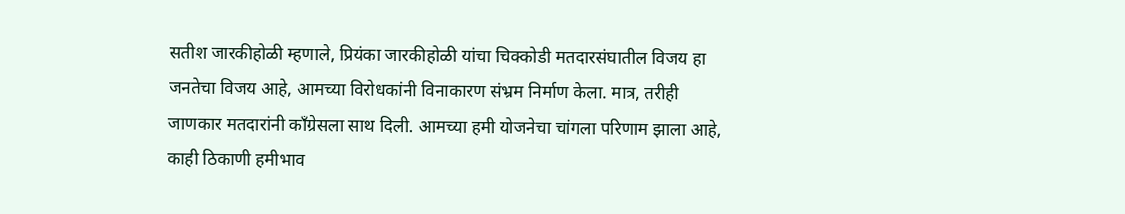सतीश जारकीहोळी म्हणाले, प्रियंका जारकीहोळी यांचा चिक्कोडी मतदारसंघातील विजय हा जनतेचा विजय आहे, आमच्या विरोधकांनी विनाकारण संभ्रम निर्माण केला. मात्र, तरीही जाणकार मतदारांनी काँग्रेसला साथ दिली. आमच्या हमी योजनेचा चांगला परिणाम झाला आहे, काही ठिकाणी हमीभाव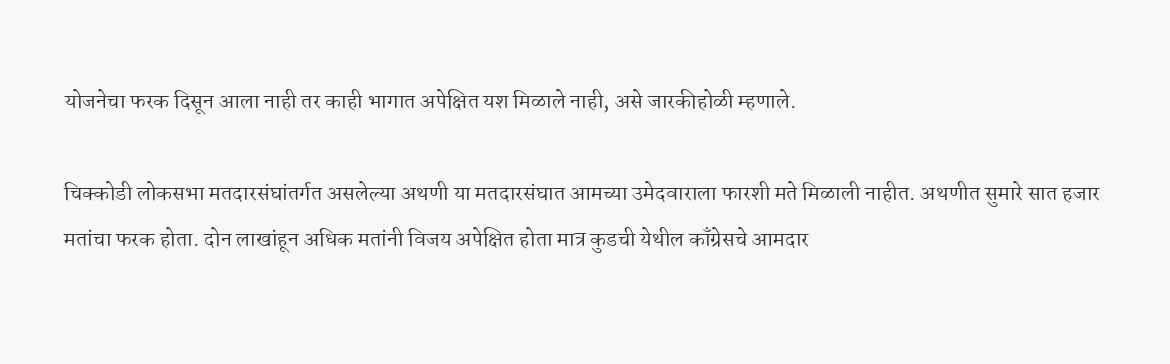योजनेचा फरक दिसून आला नाही तर काही भागात अपेक्षित यश मिळाले नाही, असे जारकीहोळी म्हणाले.

चिक्कोडी लोकसभा मतदारसंघांतर्गत असलेल्या अथणी या मतदारसंघात आमच्या उमेदवाराला फारशी मते मिळाली नाहीत. अथणीत सुमारे सात हजार मतांचा फरक होता. दोन लाखांहून अधिक मतांनी विजय अपेक्षित होता मात्र कुडची येथील काँग्रेसचे आमदार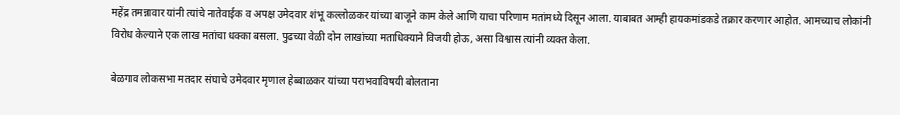महेंद्र तमन्नावार यांनी त्यांचे नातेवाईक व अपक्ष उमेदवार शंभू कल्लोळकर यांच्या बाजूने काम केले आणि याचा परिणाम मतांमध्ये दिसून आला. याबाबत आम्ही हायकमांडकडे तक्रार करणार आहोत. आमच्याच लोकांनी विरोध केल्याने एक लाख मतांचा धक्का बसला. पुढच्या वेळी दोन लाखांच्या मताधिक्याने विजयी होऊ, असा विश्वास त्यांनी व्यक्त केला.

बेळगाव लोकसभा मतदार संघाचे उमेदवार मृणाल हेब्बाळकर यांच्या पराभवाविषयी बोलताना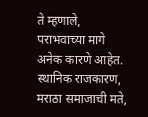ते म्हणाले, पराभवाच्या मागे अनेक कारणे आहेत. स्थानिक राजकारण, मराठा समाजाची मते,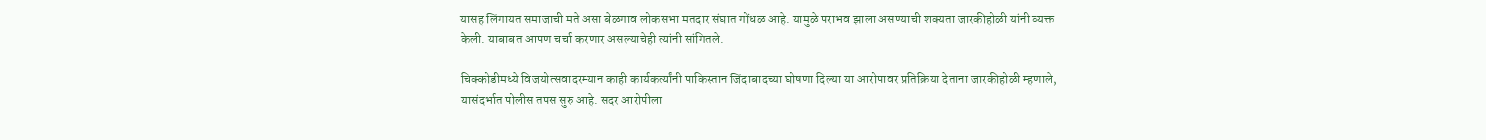यासह लिंगायत समाजाची मते असा बेळगाव लोकसभा मतदार संघात गोंधळ आहे. यामुळे पराभव झाला असण्याची शक्यता जारकीहोळी यांनी व्यक्त केली. याबाबत आपण चर्चा करणार असल्याचेही त्यांनी सांगितले.

चिक्कोडीमध्ये विजयोत्सवादरम्यान काही कार्यकर्त्यांनी पाकिस्तान जिंदाबादच्या घोषणा दिल्या या आरोपावर प्रतिक्रिया देताना जारकीहोळी म्हणाले, यासंदर्भात पोलीस तपस सुरु आहे. सदर आरोपीला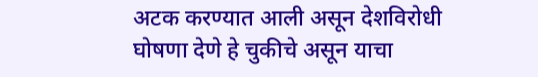अटक करण्यात आली असून देशविरोधी घोषणा देणे हे चुकीचे असून याचा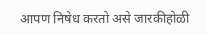आपण निषेध करतो असे जारकीहोळी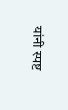यांनी स्पष्ट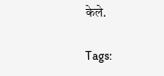केले.

Tags: